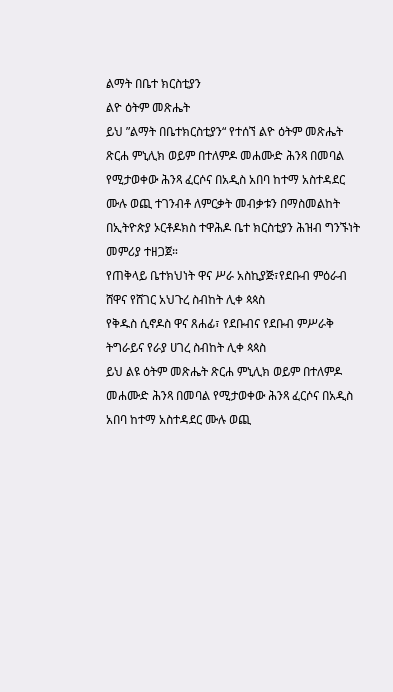ልማት በቤተ ክርስቲያን
ልዮ ዕትም መጽሔት
ይህ ”ልማት በቤተክርስቲያን“ የተሰኘ ልዮ ዕትም መጽሔት ጽርሐ ምኒሊክ ወይም በተለምዶ መሐሙድ ሕንጻ በመባል የሚታወቀው ሕንጻ ፈርሶና በአዲስ አበባ ከተማ አስተዳደር ሙሉ ወጪ ተገንብቶ ለምርቃት መብቃቱን በማስመልከት በኢትዮጵያ ኦርቶዶክስ ተዋሕዶ ቤተ ክርስቲያን ሕዝብ ግንኙነት መምሪያ ተዘጋጀ።
የጠቅላይ ቤተክህነት ዋና ሥራ አስኪያጅ፣የደቡብ ምዕራብ ሸዋና የሸገር አህጉረ ስብከት ሊቀ ጳጳስ
የቅዱስ ሲኖዶስ ዋና ጸሐፊ፣ የደቡብና የደቡብ ምሥራቅ ትግራይና የራያ ሀገረ ስብከት ሊቀ ጳጳስ
ይህ ልዩ ዕትም መጽሔት ጽርሐ ምኒሊክ ወይም በተለምዶ መሐሙድ ሕንጻ በመባል የሚታወቀው ሕንጻ ፈርሶና በአዲስ አበባ ከተማ አስተዳደር ሙሉ ወጪ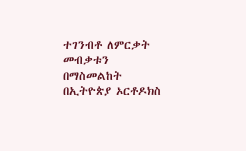ተገንብቶ ለምርቃት መብቃቱን በማስመልከት በኢትዮጵያ ኦርቶዶክስ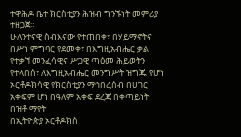ተዋሕዶ ቤተ ክርስቲያን ሕዝብ ግንኙነት መምሪያ ተዘጋጀ።
ሁለንተናዊ ስብእናው የተጠበቀ፣ በሃይማኖትና በሥነ ምግባር የደመቀ፣ በእግዚአብሔር ቃል የተቃኘ መንፈሳዊና ሥጋዊ ጣዕመ ሕይወትን የተላበሰ፣ ለእግዚአብሔር መንግሥት ዝግጁ የሆነ ኦርቶዶክሳዊ የክርስቲያን ማኅበረሰብ በሀገር አቀፍም ሆነ በዓለም አቀፍ ደረጃ በቀጣይነት በዝቶ ማየት
በኢትዮጵያ ኦርቶዶክስ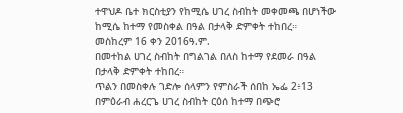ተዋህዶ ቤተ ክርስቲያን የከሚሴ ሀገረ ስብከት መቀመጫ በሆነችው ከሚሴ ከተማ የመስቀል በዓል በታላቅ ድምቀት ተከበረ።
መስከረም 16 ቀን 2016ዓ.ም.
በመተከል ሀገረ ስብከት በግልገል በለስ ከተማ የደመራ በዓል በታላቅ ድምቀት ተከበረ።
ጥልን በመስቀሉ ገድሎ ሰላምን የምስራች ሰበከ ኤፌ 2፥13
በምዕራብ ሐረርጌ ሀገረ ስብከት ርዕሰ ከተማ በጭሮ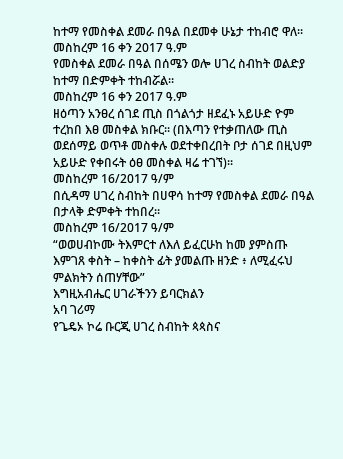ከተማ የመስቀል ደመራ በዓል በደመቀ ሁኔታ ተከብሮ ዋለ።
መስከረም 16 ቀን 2017 ዓ.ም
የመስቀል ደመራ በዓል በሰሜን ወሎ ሀገረ ስብከት ወልድያ ከተማ በድምቀት ተከብሯል።
መስከረም 16 ቀን 2017 ዓ.ም
ዘዕጣን አንፀረ ሰገደ ጢስ በጎልጎታ ዘደፈኑ አይሁድ ዮም ተረከበ እፀ መስቀል ክቡር፡፡ (በእጣን የተቃጠለው ጢስ ወደሰማይ ወጥቶ መስቀሉ ወደተቀበረበት ቦታ ሰገደ በዚህም አይሁድ የቀበሩት ዕፀ መስቀል ዛሬ ተገኘ)፡፡
መስከረም 16/2017 ዓ/ም
በሲዳማ ሀገረ ስብከት በሀዋሳ ከተማ የመስቀል ደመራ በዓል በታላቅ ድምቀት ተከበረ።
መስከረም 16/2017 ዓ/ም
“ወወሀብኮሙ ትእምርተ ለእለ ይፈርሁከ ከመ ያምስጡ እምገጸ ቀስት – ከቀስት ፊት ያመልጡ ዘንድ ፥ ለሚፈሩህ ምልክትን ሰጠሃቸው”
እግዚአብሔር ሀገራችንን ይባርክልን
አባ ገሪማ
የጌዴኦ ኮሬ ቡርጂ ሀገረ ስብከት ጳጳስና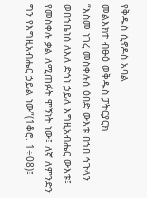የቅዱስ ሲኖዶስ አባል
መልእክተ ብፁዕ ወቅዱስ ፓትርያርክ
“እስመ ነገረ መስቀሉሰ ዕበድ ውእቱ በኀበ ኅጉላን ወበኀቤነሰ ለእለ ድኅነ ኃይለ እግዚአብሔር ውእቱ፤ የመስቀሉ ቃል ለሚጠፉት ሞኝነት ነው፤ ለኛ ለምንድን ግን የእግዚአብሔር ኃይል ነው”(1ቆሮ. 1÷08)፤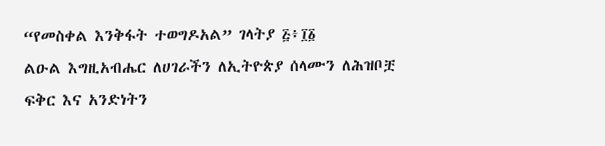“የመስቀል እንቅፋት ተወግዶአል” ገላትያ ፭፥፲፩
ልዑል እግዚአብሔር ለሀገራችን ለኢትዮጵያ ሰላሙን ለሕዝቦቿ ፍቅር እና አንድነትን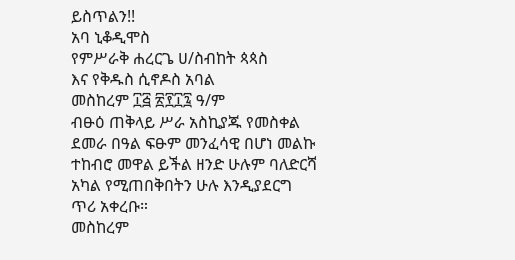ይስጥልን!!
አባ ኒቆዲሞስ
የምሥራቅ ሐረርጌ ሀ/ስብከት ጳጳስ
እና የቅዱስ ሲኖዶስ አባል
መስከረም ፲፭ ፳፻፲፯ ዓ/ም
ብፁዕ ጠቅላይ ሥራ አስኪያጁ የመስቀል ደመራ በዓል ፍፁም መንፈሳዊ በሆነ መልኩ ተከብሮ መዋል ይችል ዘንድ ሁሉም ባለድርሻ አካል የሚጠበቅበትን ሁሉ እንዲያደርግ ጥሪ አቀረቡ።
መስከረም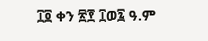፲፬ ቀን ፳፻ ፲ወ፯ ዓ.ም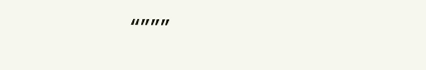“”””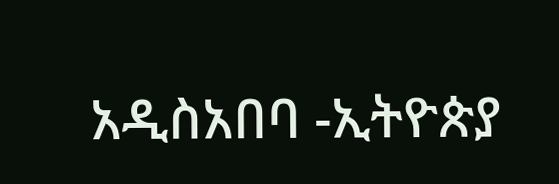አዲስአበባ -ኢትዮጵያ